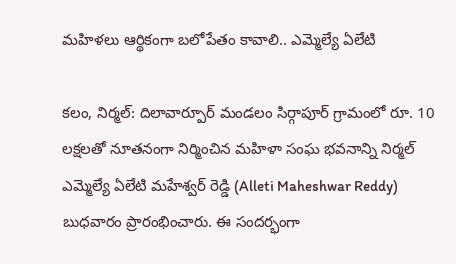మహిళలు ఆర్థికంగా బలోపేతం కావాలి.. ఎమ్మెల్యే ఏలేటి

కలం, నిర్మల్: దిలావార్పూర్ మండలం సిర్గాపూర్ గ్రామంలో రూ. 10 లక్షలతో నూతనంగా నిర్మించిన మహిళా సంఘ భవనాన్ని నిర్మల్ ఎమ్మెల్యే ఏలేటి మహేశ్వర్ రెడ్డి (Alleti Maheshwar Reddy) బుధవారం ప్రారంభించారు. ఈ సందర్భంగా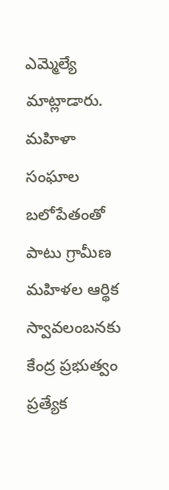ఎమ్మెల్యే మాట్లాడారు. మహిళా సంఘాల బలోపేతంతో పాటు గ్రామీణ మహిళల ఆర్థిక స్వావలంబనకు కేంద్ర ప్రభుత్వం ప్రత్యేక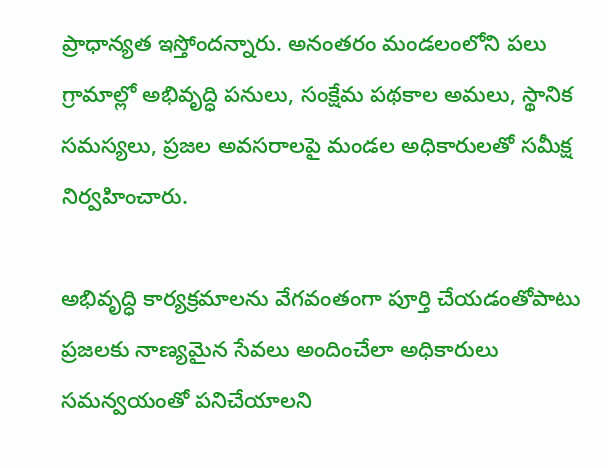ప్రాధాన్యత ఇస్తోందన్నారు. అనంతరం మండలంలోని పలు గ్రామాల్లో అభివృద్ధి పనులు, సంక్షేమ పథకాల అమలు, స్థానిక సమస్యలు, ప్రజల అవసరాలపై మండల అధికారులతో సమీక్ష నిర్వహించారు.

అభివృద్ధి కార్యక్రమాలను వేగవంతంగా పూర్తి చేయడంతోపాటు ప్రజలకు నాణ్యమైన సేవలు అందించేలా అధికారులు సమన్వయంతో పనిచేయాలని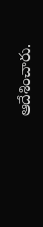ఆదేశించారు.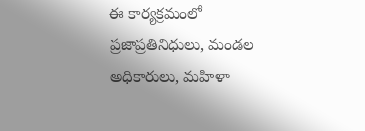ఈ కార్యక్రమంలో ప్రజాప్రతినిధులు, మండల అధికారులు, మహిళా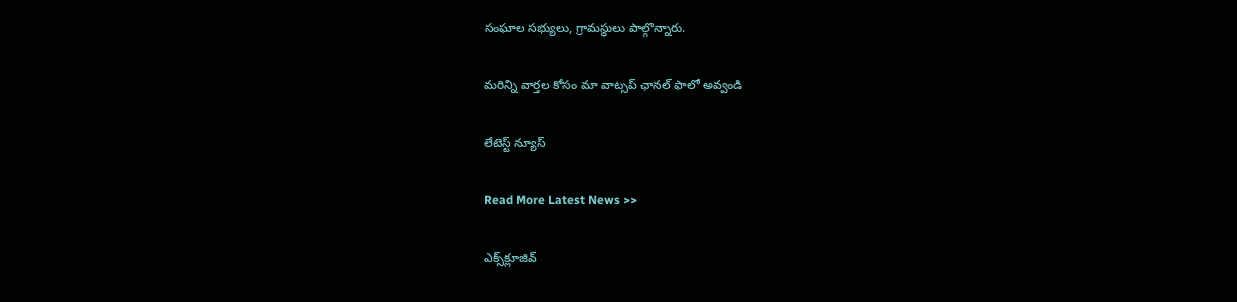సంఘాల సభ్యులు, గ్రామస్థులు పాల్గొన్నారు.

మ‌రిన్ని వార్త‌ల కోసం మా వాట్స‌ప్ ఛాన‌ల్ ఫాలో అవ్వండి

లేటెస్ట్ న్యూస్‌

Read More Latest News >>

ఎక్స్‌క్లూజివ్‌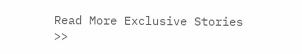Read More Exclusive Stories >>